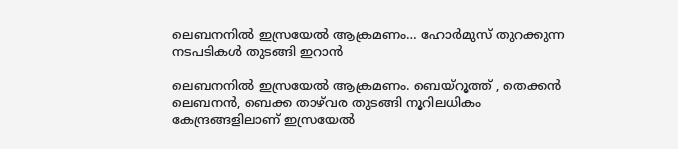ലെബനനിൽ ഇസ്രയേൽ ആക്രമണം… ഹോർമുസ് തുറക്കുന്ന നടപടികൾ തുടങ്ങി ഇറാൻ

ലെബനനിൽ ഇസ്രയേൽ ആക്രമണം. ബെയ്റൂത്ത് , തെക്കൻ ലെബനൻ, ബെക്ക താഴ്‌വര തുടങ്ങി നൂറിലധികം കേന്ദ്രങ്ങളിലാണ് ഇസ്രയേൽ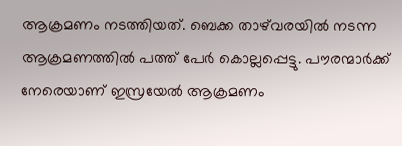ആക്രമണം നടത്തിയത്. ബെക്ക താഴ്‌വരയിൽ നടന്ന ആക്രമണത്തിൽ പത്ത് പേർ കൊല്ലപ്പെട്ടു. പൗരന്മാർക്ക് നേരെയാണ് ഇസ്രയേൽ ആക്രമണം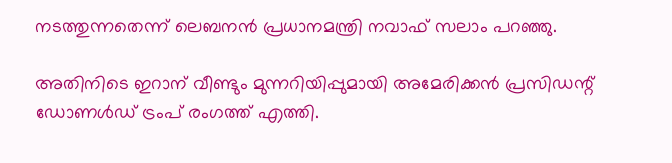നടത്തുന്നതെന്ന് ലെബനൻ പ്രധാനമന്ത്രി നവാഫ് സലാം പറഞ്ഞു.

അതിനിടെ ഇറാന് വീണ്ടും മുന്നറിയിപ്പുമായി അമേരിക്കൻ പ്രസിഡന്റ് ഡോണൾഡ് ട്രംപ് രംഗത്ത് എത്തി.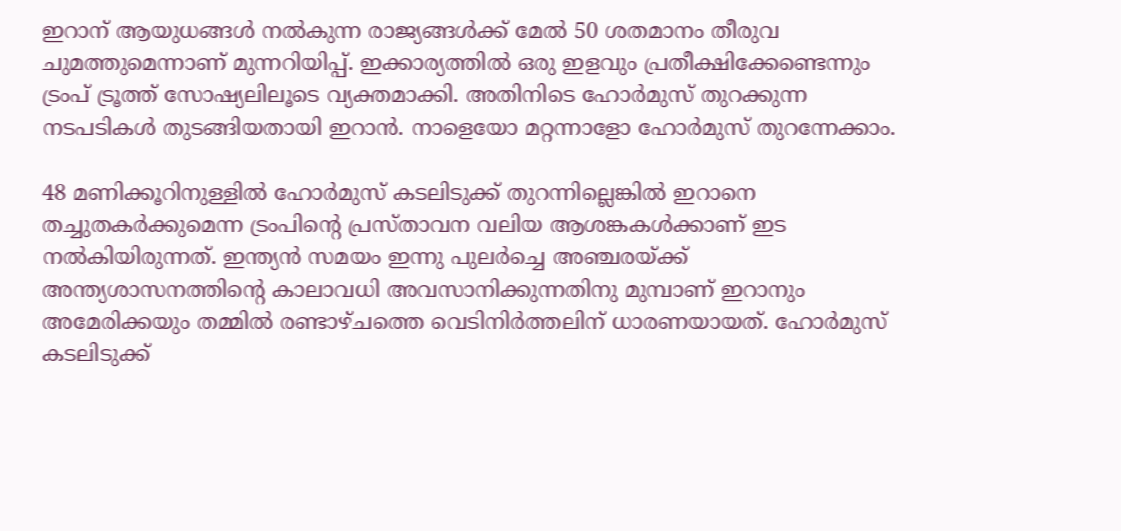ഇറാന് ആയുധങ്ങൾ നൽകുന്ന രാജ്യങ്ങൾക്ക് മേൽ 50 ശതമാനം തീരുവ ചുമത്തുമെന്നാണ് മുന്നറിയിപ്പ്. ഇക്കാര്യത്തിൽ ഒരു ഇളവും പ്രതീക്ഷിക്കേണ്ടെന്നും ട്രംപ് ട്രൂത്ത് സോഷ്യലിലൂടെ വ്യക്തമാക്കി. അതിനിടെ ഹോർമുസ് തുറക്കുന്ന നടപടികൾ തുടങ്ങിയതായി ഇറാൻ. നാളെയോ മറ്റന്നാളോ ഹോർമുസ് തുറന്നേക്കാം.

48 മണിക്കൂറിനുള്ളിൽ ഹോർമുസ് കടലിടുക്ക് തുറന്നില്ലെങ്കിൽ ഇറാനെ തച്ചുതകർക്കുമെന്ന ട്രംപിന്റെ പ്രസ്താവന വലിയ ആശങ്കകൾക്കാണ് ഇട നൽകിയിരുന്നത്. ഇന്ത്യൻ സമയം ഇന്നു പുലർച്ചെ അഞ്ചരയ്ക്ക് അന്ത്യശാസനത്തിന്റെ കാലാവധി അവസാനിക്കുന്നതിനു മുമ്പാണ് ഇറാനും അമേരിക്കയും തമ്മിൽ രണ്ടാഴ്ചത്തെ വെടിനിർത്തലിന് ധാരണയായത്. ഹോർമുസ് കടലിടുക്ക്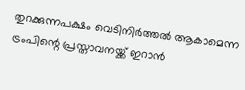തുറക്കുന്നപക്ഷം വെടിനിർത്തൽ ആകാമെന്ന ട്രംപിന്റെ പ്രസ്താവനയ്ക്ക് ഇറാൻ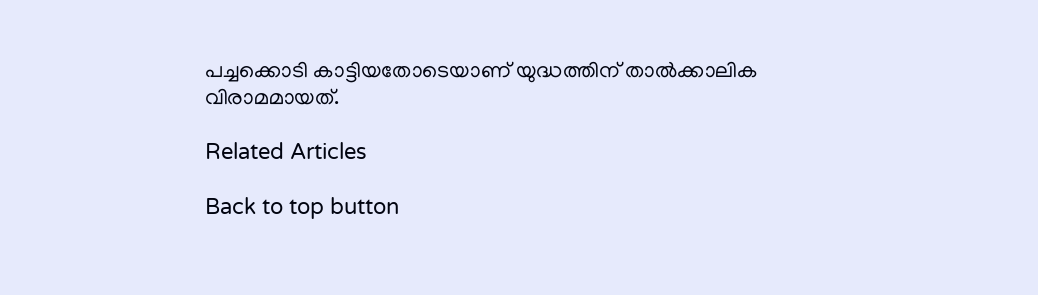പച്ചക്കൊടി കാട്ടിയതോടെയാണ് യുദ്ധത്തിന് താൽക്കാലിക വിരാമമായത്.

Related Articles

Back to top button